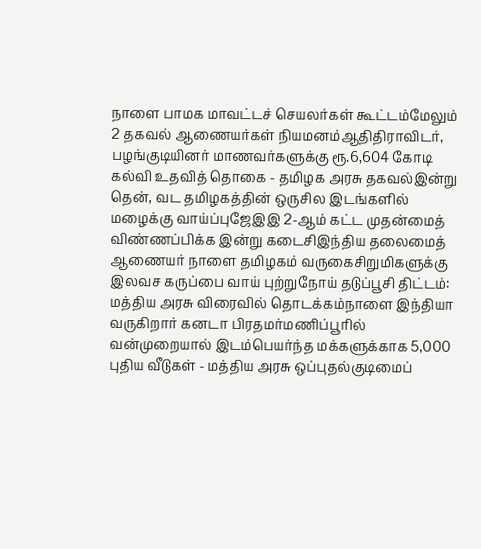நாளை பாமக மாவட்டச் செயலர்கள் கூட்டம்மேலும் 2 தகவல் ஆணையர்கள் நியமனம்ஆதிதிராவிடர், பழங்குடியினர் மாணவர்களுக்கு ரூ.6,604 கோடி கல்வி உதவித் தொகை - தமிழக அரசு தகவல்இன்று தென், வட தமிழகத்தின் ஒருசில இடங்களில் மழைக்கு வாய்ப்புஜேஇஇ 2-ஆம் கட்ட முதன்மைத் விண்ணப்பிக்க இன்று கடைசிஇந்திய தலைமைத் ஆணையர் நாளை தமிழகம் வருகைசிறுமிகளுக்கு இலவச கருப்பை வாய் புற்றுநோய் தடுப்பூசி திட்டம்: மத்திய அரசு விரைவில் தொடக்கம்நாளை இந்தியா வருகிறார் கனடா பிரதமர்மணிப்பூரில் வன்முறையால் இடம்பெயர்ந்த மக்களுக்காக 5,000 புதிய வீடுகள் - மத்திய அரசு ஒப்புதல்குடிமைப்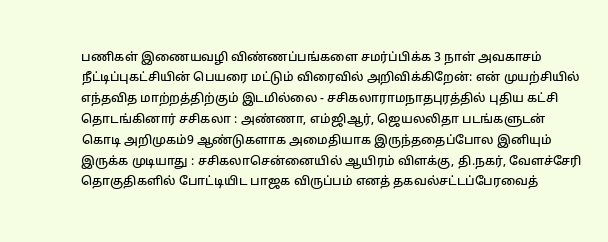பணிகள் இணையவழி விண்ணப்பங்களை சமர்ப்பிக்க 3 நாள் அவகாசம் நீட்டிப்புகட்சியின் பெயரை மட்டும் விரைவில் அறிவிக்கிறேன்: என் முயற்சியில் எந்தவித மாற்றத்திற்கும் இடமில்லை - சசிகலாராமநாதபுரத்தில் புதிய கட்சி தொடங்கினார் சசிகலா : அண்ணா, எம்ஜிஆர், ஜெயலலிதா படங்களுடன் கொடி அறிமுகம்9 ஆண்டுகளாக அமைதியாக இருந்ததைப்போல இனியும் இருக்க முடியாது : சசிகலாசென்னையில் ஆயிரம் விளக்கு, தி.நகர், வேளச்சேரி தொகுதிகளில் போட்டியிட பாஜக விருப்பம் எனத் தகவல்சட்டப்பேரவைத்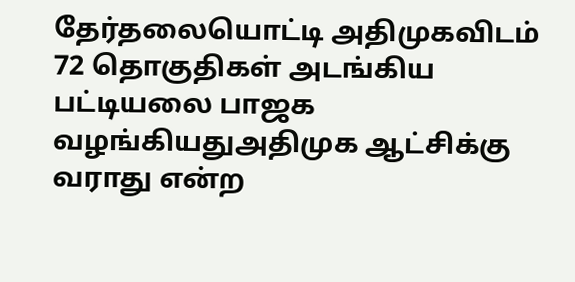தேர்தலையொட்டி அதிமுகவிடம் 72 தொகுதிகள் அடங்கிய பட்டியலை பாஜக வழங்கியதுஅதிமுக ஆட்சிக்கு வராது என்ற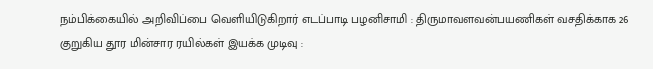நம்பிக்கையில் அறிவிப்பை வெளியிடுகிறார் எடப்பாடி பழனிசாமி : திருமாவளவன்பயணிகள் வசதிக்காக 26 குறுகிய தூர மின்சார ரயில்கள் இயக்க முடிவு :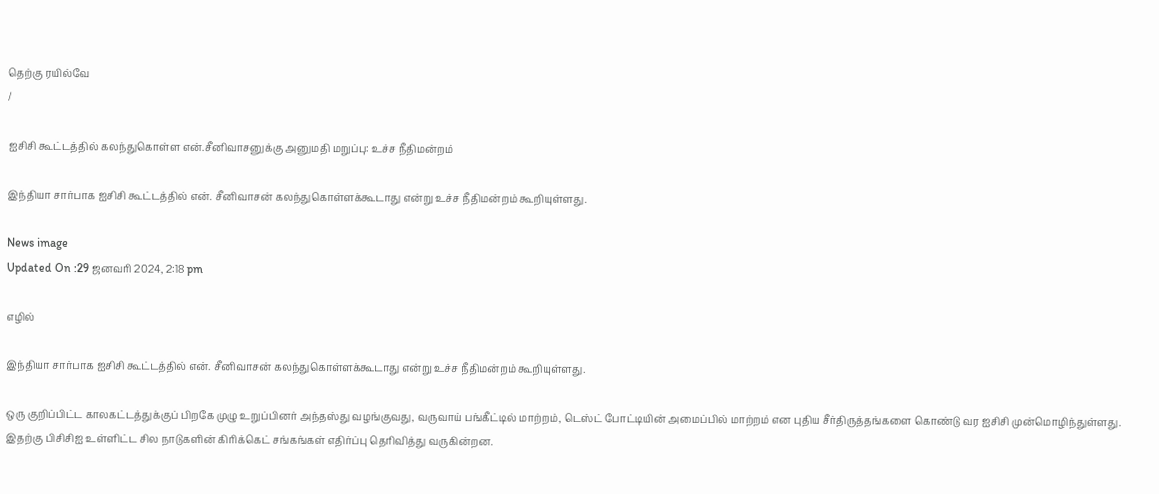தெற்கு ரயில்வே
/

ஐசிசி கூட்டத்தில் கலந்துகொள்ள என்.சீனிவாசனுக்கு அனுமதி மறுப்பு: உச்ச நீதிமன்றம்

இந்தியா சார்பாக ஐசிசி கூட்டத்தில் என். சீனிவாசன் கலந்துகொள்ளக்கூடாது என்று உச்ச நீதிமன்றம் கூறியுள்ளது.

News image
Updated On :29 ஜனவரி 2024, 2:18 pm

எழில்

இந்தியா சார்பாக ஐசிசி கூட்டத்தில் என். சீனிவாசன் கலந்துகொள்ளக்கூடாது என்று உச்ச நீதிமன்றம் கூறியுள்ளது.

ஒரு குறிப்பிட்ட காலகட்டத்துக்குப் பிறகே முழு உறுப்பினர் அந்தஸ்து வழங்குவது, வருவாய் பங்கீட்டில் மாற்றம், டெஸ்ட் போட்டியின் அமைப்பில் மாற்றம் என புதிய சீர்திருத்தங்களை கொண்டு வர ஐசிசி முன்மொழிந்துள்ளது.  இதற்கு பிசிசிஐ உள்ளிட்ட சில நாடுகளின் கிரிக்கெட் சங்கங்கள் எதிர்ப்பு தெரிவித்து வருகின்றன.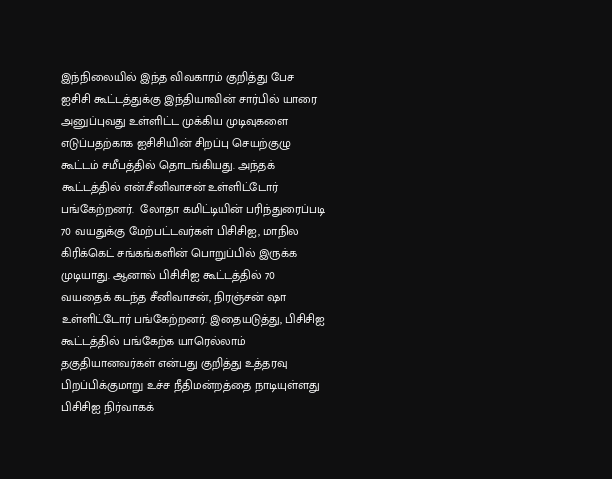இந்நிலையில் இந்த விவகாரம் குறித்து பேச ஐசிசி கூட்டத்துக்கு இந்தியாவின் சார்பில் யாரை அனுப்புவது உள்ளிட்ட முக்கிய முடிவுகளை எடுப்பதற்காக ஐசிசியின் சிறப்பு செயற்குழு கூட்டம் சமீபத்தில் தொடங்கியது. அந்தக் கூட்டத்தில் என்.சீனிவாசன் உள்ளிட்டோர் பங்கேற்றனர்.  லோதா கமிட்டியின் பரிந்துரைப்படி 70 வயதுக்கு மேற்பட்டவர்கள் பிசிசிஐ, மாநில கிரிக்கெட் சங்கங்களின் பொறுப்பில் இருக்க முடியாது. ஆனால் பிசிசிஐ கூட்டத்தில் 70 வயதைக் கடந்த சீனிவாசன், நிரஞ்சன் ஷா உள்ளிட்டோர் பங்கேற்றனர். இதையடுத்து, பிசிசிஐ கூட்டத்தில் பங்கேற்க யாரெல்லாம் தகுதியானவர்கள் என்பது குறித்து உத்தரவு பிறப்பிக்குமாறு உச்ச நீதிமன்றத்தை நாடியுள்ளது பிசிசிஐ நிர்வாகக்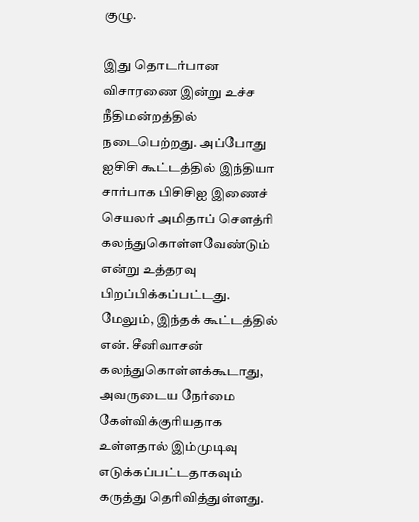குழு.

இது தொடர்பான விசாரணை இன்று உச்ச நீதிமன்றத்தில் நடைபெற்றது. அப்போது ஐசிசி கூட்டத்தில் இந்தியா சார்பாக பிசிசிஐ இணைச் செயலர் அமிதாப் செளத்ரி கலந்துகொள்ளவேண்டும் என்று உத்தரவு பிறப்பிக்கப்பட்டது. மேலும், இந்தக் கூட்டத்தில் என். சீனிவாசன் கலந்துகொள்ளக்கூடாது, அவருடைய நேர்மை கேள்விக்குரியதாக உள்ளதால் இம்முடிவு எடுக்கப்பட்டதாகவும் கருத்து தெரிவித்துள்ளது.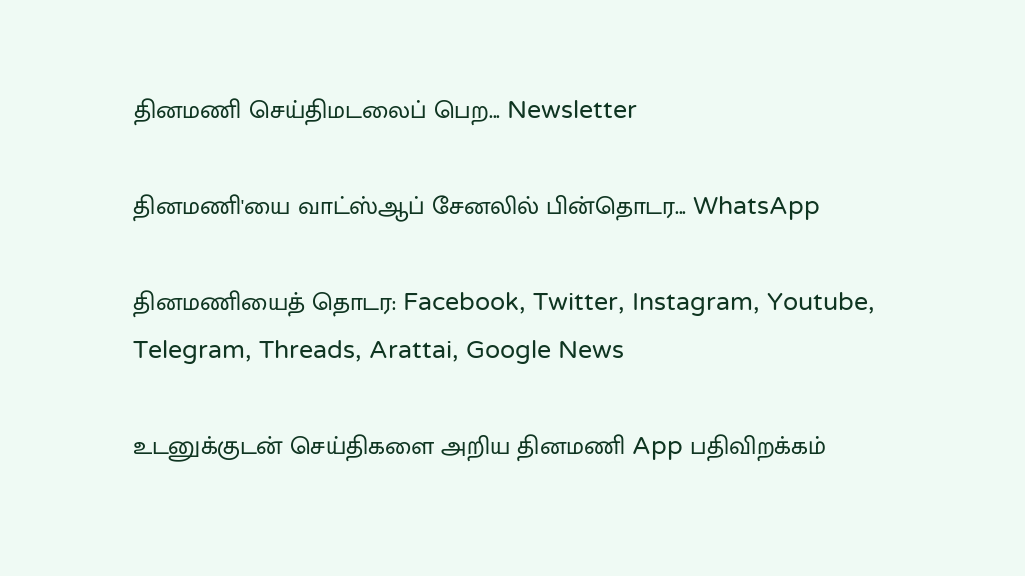தினமணி செய்திமடலைப் பெற... Newsletter

தினமணி'யை வாட்ஸ்ஆப் சேனலில் பின்தொடர... WhatsApp

தினமணியைத் தொடர: Facebook, Twitter, Instagram, Youtube, Telegram, Threads, Arattai, Google News

உடனுக்குடன் செய்திகளை அறிய தினமணி App பதிவிறக்கம்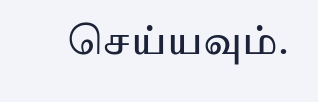செய்யவும்.